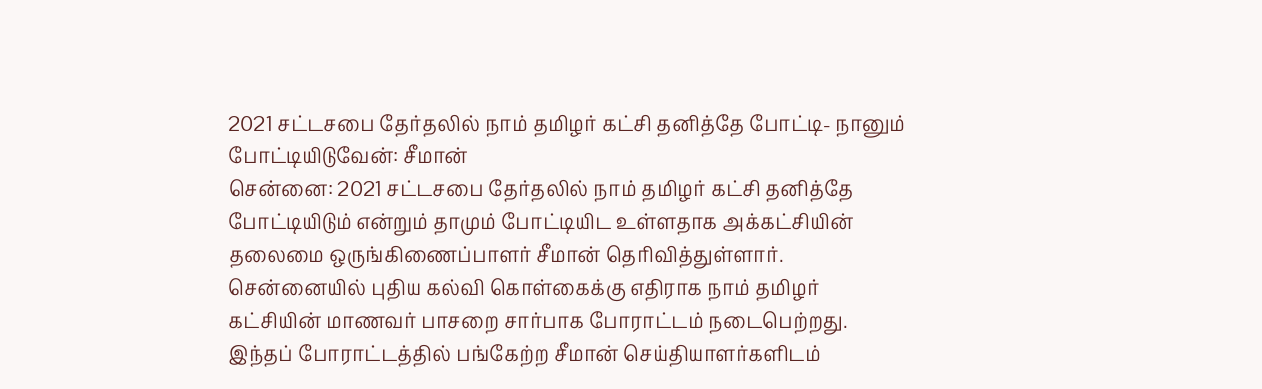2021 சட்டசபை தேர்தலில் நாம் தமிழர் கட்சி தனித்தே போட்டி- நானும் போட்டியிடுவேன்: சீமான்
சென்னை: 2021 சட்டசபை தேர்தலில் நாம் தமிழர் கட்சி தனித்தே போட்டியிடும் என்றும் தாமும் போட்டியிட உள்ளதாக அக்கட்சியின் தலைமை ஒருங்கிணைப்பாளர் சீமான் தெரிவித்துள்ளார்.
சென்னையில் புதிய கல்வி கொள்கைக்கு எதிராக நாம் தமிழர் கட்சியின் மாணவர் பாசறை சார்பாக போராட்டம் நடைபெற்றது. இந்தப் போராட்டத்தில் பங்கேற்ற சீமான் செய்தியாளர்களிடம்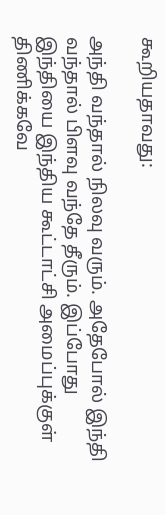கூறியதாவது:

அந்தி வந்தால் நிலவு வரும். அதேபோல் இந்தி வந்தால் பிளவு வந்தே தீரும். இப்போது இந்தியை இந்திய கூட்டாட்சி அமைப்புக்குள் திணிக்கவே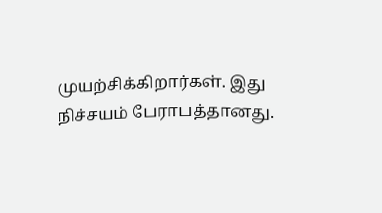முயற்சிக்கிறார்கள். இது நிச்சயம் பேராபத்தானது.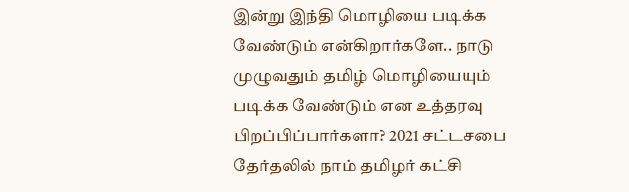இன்று இந்தி மொழியை படிக்க வேண்டும் என்கிறார்களே.. நாடு முழுவதும் தமிழ் மொழியையும் படிக்க வேண்டும் என உத்தரவு பிறப்பிப்பார்களா? 2021 சட்டசபை தேர்தலில் நாம் தமிழர் கட்சி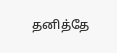தனித்தே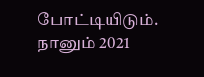போட்டியிடும்.
நானும் 2021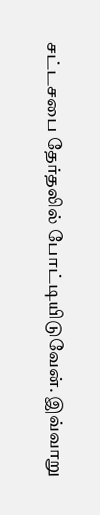சட்டசபை தேர்தலில் போட்டியிடுவேன். இவ்வாறு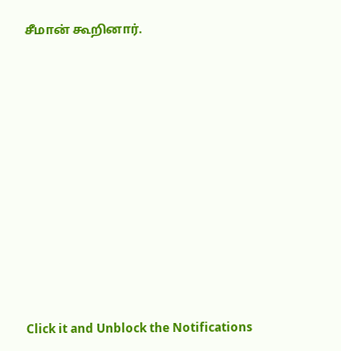சீமான் கூறினார்.












Click it and Unblock the Notifications